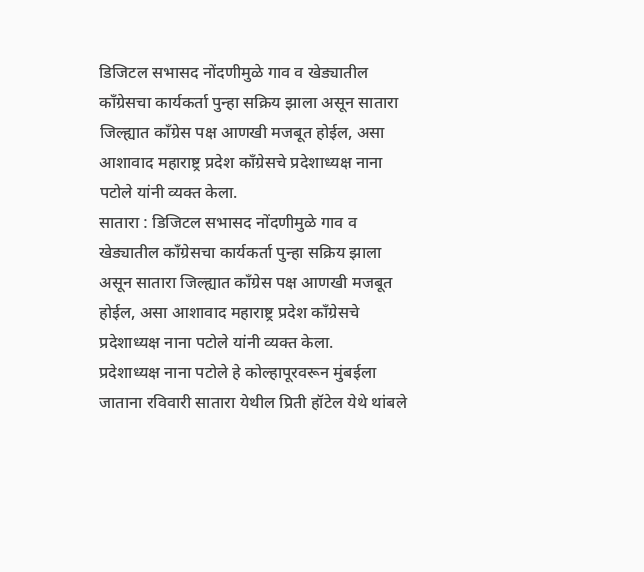डिजिटल सभासद नोंदणीमुळे गाव व खेड्यातील काँग्रेसचा कार्यकर्ता पुन्हा सक्रिय झाला असून सातारा जिल्ह्यात काँग्रेस पक्ष आणखी मजबूत होईल, असा आशावाद महाराष्ट्र प्रदेश काँग्रेसचे प्रदेशाध्यक्ष नाना पटोले यांनी व्यक्त केला.
सातारा : डिजिटल सभासद नोंदणीमुळे गाव व खेड्यातील काँग्रेसचा कार्यकर्ता पुन्हा सक्रिय झाला असून सातारा जिल्ह्यात काँग्रेस पक्ष आणखी मजबूत होईल, असा आशावाद महाराष्ट्र प्रदेश काँग्रेसचे प्रदेशाध्यक्ष नाना पटोले यांनी व्यक्त केला.
प्रदेशाध्यक्ष नाना पटोले हे कोल्हापूरवरून मुंबईला जाताना रविवारी सातारा येथील प्रिती हॉटेल येथे थांबले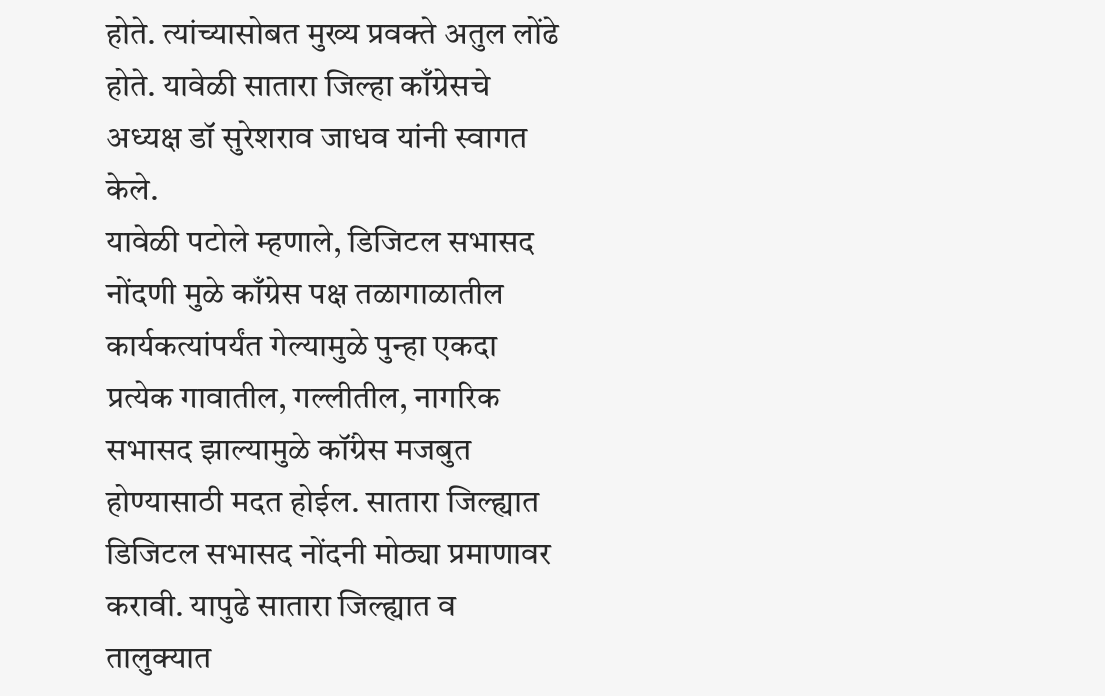होते. त्यांच्यासोबत मुख्य प्रवक्ते अतुल लोंढे होते. यावेळी सातारा जिल्हा काँग्रेसचे अध्यक्ष डॉ सुरेशराव जाधव यांनी स्वागत केले.
यावेळी पटोले म्हणाले, डिजिटल सभासद नोंदणी मुळे काँग्रेस पक्ष तळागाळातील कार्यकत्यांपर्यंत गेल्यामुळे पुन्हा एकदा प्रत्येक गावातील, गल्लीतील, नागरिक सभासद झाल्यामुळे कॉंग्रेस मजबुत होण्यासाठी मदत होईल. सातारा जिल्ह्यात डिजिटल सभासद नोंदनी मोठ्या प्रमाणावर करावी. यापुढे सातारा जिल्ह्यात व तालुक्यात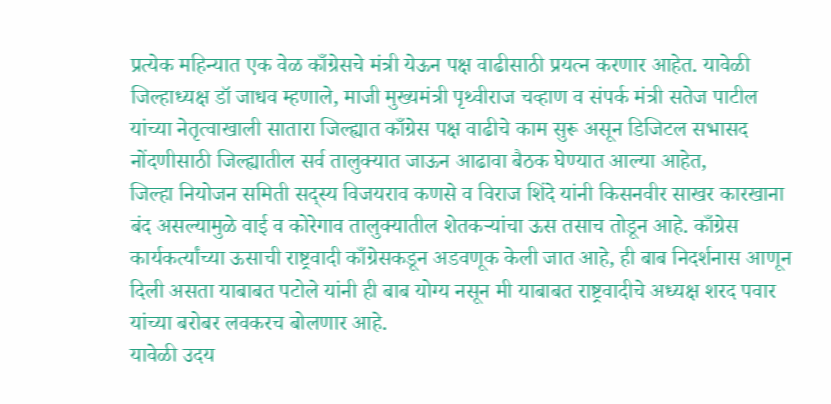प्रत्येक महिन्यात एक वेळ काँग्रेसचे मंत्री येऊन पक्ष वाढीसाठी प्रयत्न करणार आहेत. यावेळी जिल्हाध्यक्ष डॉ जाधव म्हणाले, माजी मुख्यमंत्री पृथ्वीराज चव्हाण व संपर्क मंत्री सतेज पाटील यांच्या नेतृत्वाखाली सातारा जिल्ह्यात काँग्रेस पक्ष वाढीचे काम सुरू असून डिजिटल सभासद नोंदणीसाठी जिल्ह्यातील सर्व तालुक्यात जाऊन आढावा बैठक घेण्यात आल्या आहेत,
जिल्हा नियोजन समिती सद्स्य विजयराव कणसे व विराज शिंदे यांनी किसनवीर साखर कारखाना बंद असल्यामुळे वाई व कोरेगाव तालुक्यातील शेतकऱ्यांचा ऊस तसाच तोडून आहे. काँग्रेस कार्यकर्त्यांच्या ऊसाची राष्ट्रवादी काँग्रेसकडून अडवणूक केली जात आहे, ही बाब निदर्शनास आणून दिली असता याबाबत पटोले यांनी ही बाब योग्य नसून मी याबाबत राष्ट्रवादीचे अध्यक्ष शरद पवार यांच्या बरोबर लवकरच बोलणार आहे.
यावेळी उदय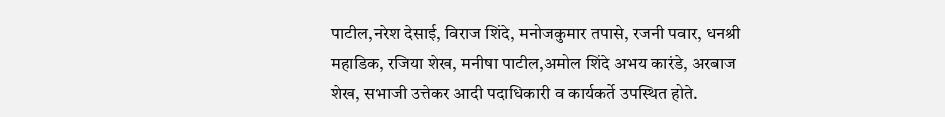पाटील,नरेश देसाई, विराज शिंदे, मनोजकुमार तपासे, रजनी पवार, धनश्री महाडिक, रजिया शेख, मनीषा पाटील,अमोल शिंदे अभय कारंडे, अरबाज शेख, सभाजी उत्तेकर आदी पदाधिकारी व कार्यकर्ते उपस्थित होते.